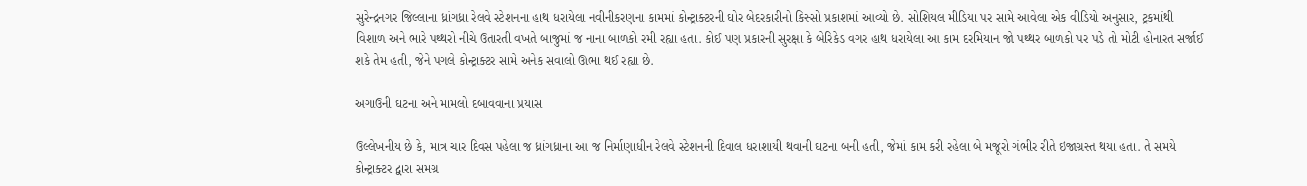સુરેન્દ્રનગર જિલ્લાના ધ્રાંગધ્રા રેલવે સ્ટેશનના હાથ ધરાયેલા નવીનીકરણના કામમાં કોન્ટ્રાક્ટરની ઘોર બેદરકારીનો કિસ્સો પ્રકાશમાં આવ્યો છે. સોશિયલ મીડિયા પર સામે આવેલા એક વીડિયો અનુસાર, ટ્રકમાંથી વિશાળ અને ભારે પથ્થરો નીચે ઉતારતી વખતે બાજુમાં જ નાના બાળકો રમી રહ્યા હતા. કોઈ પણ પ્રકારની સુરક્ષા કે બેરિકેડ વગર હાથ ધરાયેલા આ કામ દરમિયાન જો પથ્થર બાળકો પર પડે તો મોટી હોનારત સર્જાઈ શકે તેમ હતી, જેને પગલે કોન્ટ્રાક્ટર સામે અનેક સવાલો ઊભા થઈ રહ્યા છે.

અગાઉની ઘટના અને મામલો દબાવવાના પ્રયાસ

ઉલ્લેખનીય છે કે, માત્ર ચાર દિવસ પહેલા જ ધ્રાંગધ્રાના આ જ નિર્માણાધીન રેલવે સ્ટેશનની દિવાલ ધરાશાયી થવાની ઘટના બની હતી, જેમાં કામ કરી રહેલા બે મજૂરો ગંભીર રીતે ઇજાગ્રસ્ત થયા હતા. તે સમયે કોન્ટ્રાક્ટર દ્વારા સમગ્ર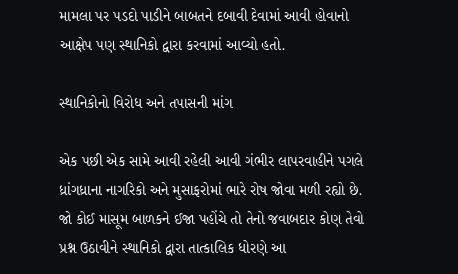મામલા પર પડદો પાડીને બાબતને દબાવી દેવામાં આવી હોવાનો આક્ષેપ પણ સ્થાનિકો દ્વારા કરવામાં આવ્યો હતો.

સ્થાનિકોનો વિરોધ અને તપાસની માંગ

એક પછી એક સામે આવી રહેલી આવી ગંભીર લાપરવાહીને પગલે ધ્રાંગધ્રાના નાગરિકો અને મુસાફરોમાં ભારે રોષ જોવા મળી રહ્યો છે. જો કોઈ માસૂમ બાળકને ઈજા પહોંચે તો તેનો જવાબદાર કોણ તેવો પ્રશ્ન ઉઠાવીને સ્થાનિકો દ્વારા તાત્કાલિક ધોરણે આ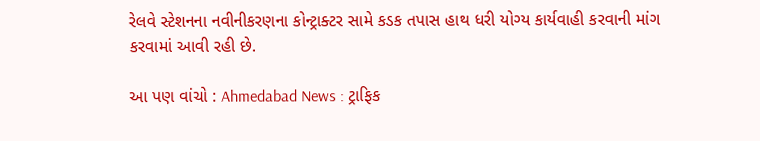રેલવે સ્ટેશનના નવીનીકરણના કોન્ટ્રાક્ટર સામે કડક તપાસ હાથ ધરી યોગ્ય કાર્યવાહી કરવાની માંગ કરવામાં આવી રહી છે.

આ પણ વાંચો : Ahmedabad News : ટ્રાફિક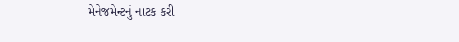મેનેજમેન્ટનું નાટક કરી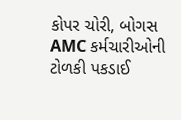કોપર ચોરી, બોગસ AMC કર્મચારીઓની ટોળકી પકડાઈ